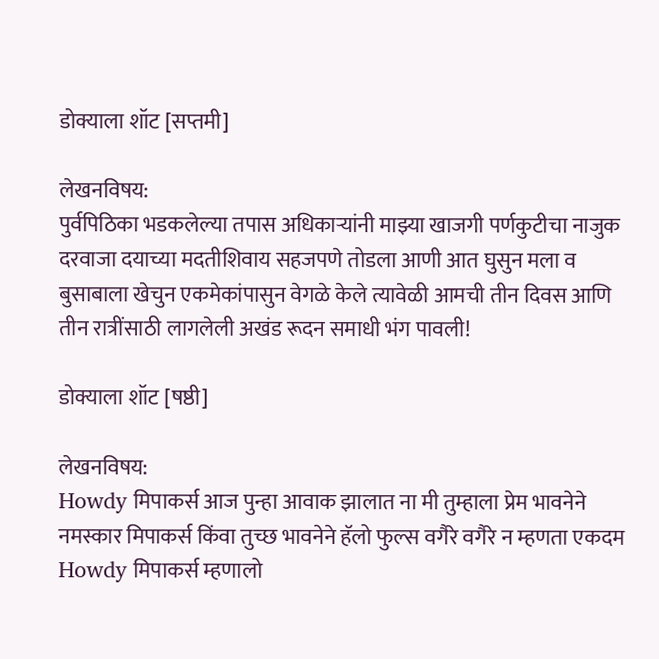डोक्याला शॉट [सप्तमी]

लेखनविषय:
पुर्वपिठिका भडकलेल्या तपास अधिकाऱ्यांनी माझ्या खाजगी पर्णकुटीचा नाजुक दरवाजा दयाच्या मदतीशिवाय सहजपणे तोडला आणी आत घुसुन मला व बुसाबाला खेचुन एकमेकांपासुन वेगळे केले त्यावेळी आमची तीन दिवस आणि तीन रात्रींसाठी लागलेली अखंड रूदन समाधी भंग पावली!

डोक्याला शॉट [षष्ठी]

लेखनविषय:
Howdy मिपाकर्स आज पुन्हा आवाक झालात ना मी तुम्हाला प्रेम भावनेने नमस्कार मिपाकर्स किंवा तुच्छ भावनेने हॅलो फुल्स वगैरे वगैरे न म्हणता एकदम Howdy मिपाकर्स म्हणालो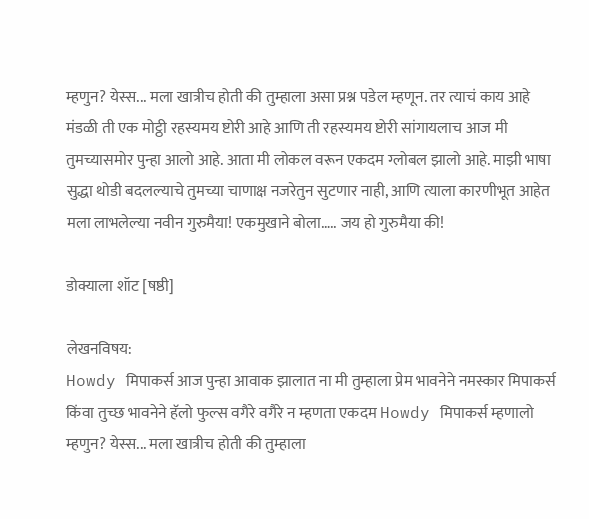म्हणुन? येस्स... मला खात्रीच होती की तुम्हाला असा प्रश्न पडेल म्हणून. तर त्याचं काय आहे मंडळी ती एक मोट्ठी रहस्यमय ष्टोरी आहे आणि ती रहस्यमय ष्टोरी सांगायलाच आज मी तुमच्यासमोर पुन्हा आलो आहे. आता मी लोकल वरून एकदम ग्लोबल झालो आहे. माझी भाषा सुद्धा थोडी बदलल्याचे तुमच्या चाणाक्ष नजरेतुन सुटणार नाही, आणि त्याला कारणीभूत आहेत मला लाभलेल्या नवीन गुरुमैया! एकमुखाने बोला….. जय हो गुरुमैया की!

डोक्याला शॉट [षष्ठी]

लेखनविषय:
Howdy मिपाकर्स आज पुन्हा आवाक झालात ना मी तुम्हाला प्रेम भावनेने नमस्कार मिपाकर्स किंवा तुच्छ भावनेने हॅलो फुल्स वगैरे वगैरे न म्हणता एकदम Howdy मिपाकर्स म्हणालो म्हणुन? येस्स... मला खात्रीच होती की तुम्हाला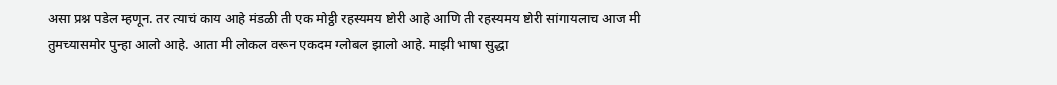असा प्रश्न पडेल म्हणून. तर त्याचं काय आहे मंडळी ती एक मोट्ठी रहस्यमय ष्टोरी आहे आणि ती रहस्यमय ष्टोरी सांगायलाच आज मी तुमच्यासमोर पुन्हा आलो आहे. आता मी लोकल वरून एकदम ग्लोबल झालो आहे. माझी भाषा सुद्धा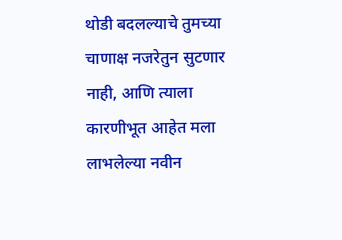थोडी बदलल्याचे तुमच्या चाणाक्ष नजरेतुन सुटणार नाही, आणि त्याला कारणीभूत आहेत मला लाभलेल्या नवीन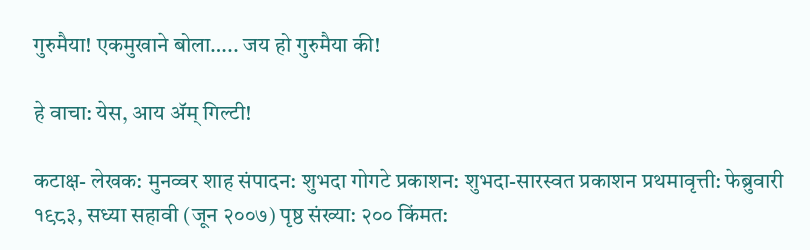गुरुमैया! एकमुखाने बोला….. जय हो गुरुमैया की!

हे वाचा: येस, आय ॲम् गिल्टी!

कटाक्ष- लेखक: मुनव्वर शाह संपादन: शुभदा गोगटे प्रकाशन: शुभदा-सारस्वत प्रकाशन प्रथमावृत्ती: फेब्रुवारी १९८३, सध्या सहावी (जून २००७) पृष्ठ संख्या: २०० किंमत: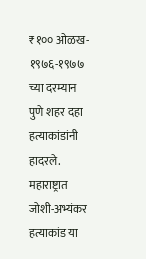₹१०० ओळख- १९७६-१९७७ च्या दरम्यान पुणे शहर दहा हत्याकांडांनी हादरले. महाराष्ट्रात जोशी-अभ्यंकर हत्याकांड या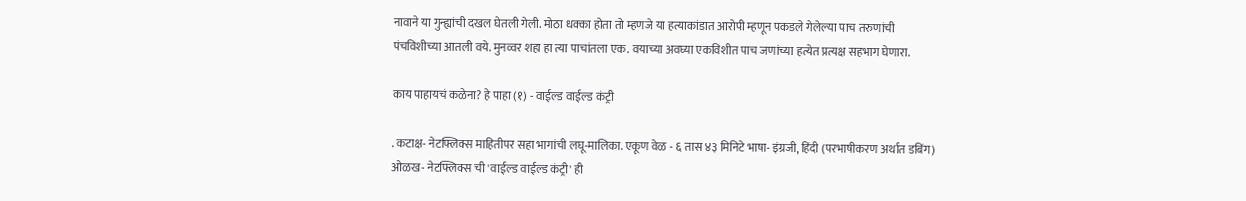नावाने या गुन्ह्यांची दखल घेतली गेली. मोठा धक्का होता तो म्हणजे या हत्याकांडात आरोपी म्हणून पकडले गेलेल्या पाच तरुणांची पंचविशीच्या आतली वये. मुनव्वर शहा हा त्या पाचांतला एक. वयाच्या अवघ्या एकविशीत पाच जणांच्या हत्येत प्रत्यक्ष सहभाग घेणारा.

काय पाहायचं कळेना? हे पाहा (१) - वाईल्ड वाईल्ड कंट्री

. कटाक्ष- नेटफ्लिक्स माहितीपर सहा भागांची लघू-मालिका. एकूण वेळ - ६ तास ४३ मिनिटे भाषा- इंग्रजी, हिंदी (परभाषीकरण अर्थात डबिंग) ओळख- नेटफ्लिक्स ची 'वाईल्ड वाईल्ड कंट्री' ही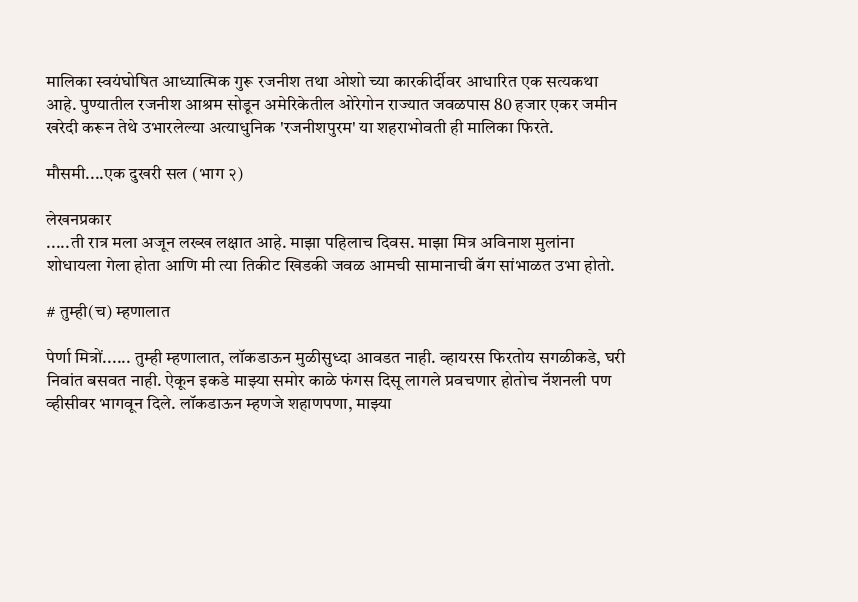मालिका स्वयंघोषित आध्यात्मिक गुरू रजनीश तथा ओशो च्या कारकीर्दीवर आधारित एक सत्यकथा आहे. पुण्यातील रजनीश आश्रम सोडून अमेरिकेतील ओरेगोन राज्यात जवळपास 80 हजार एकर जमीन खरेदी करून तेथे उभारलेल्या अत्याधुनिक 'रजनीशपुरम' या शहराभोवती ही मालिका फिरते.

मौसमी....एक दुखरी सल (भाग २)

लेखनप्रकार
.....ती रात्र मला अजून लख्ख लक्षात आहे. माझा पहिलाच दिवस. माझा मित्र अविनाश मुलांना शोधायला गेला होता आणि मी त्या तिकीट खिडकी जवळ आमची सामानाची बॅग सांभाळत उभा होतो.

# तुम्ही(च) म्हणालात

पेर्णा मित्रों...... तुम्ही म्हणालात, लॉकडाऊन मुळीसुध्दा आवडत नाही. व्हायरस फिरतोय सगळीकडे, घरी निवांत बसवत नाही. ऐकून इकडे माझ्या समोर काळे फंगस दिसू लागले प्रवचणार होतोच नॅशनली पण व्हीसीवर भागवून दिले. लॉकडाऊन म्हणजे शहाणपणा, माझ्या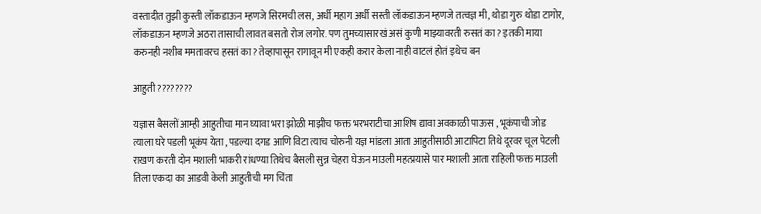वस्तादीत तुझी कुस्ती लॉकडाऊन म्हणजे सिरमची लस, अर्धी महाग अर्धी सस्ती लॉकडाऊन म्हणजे तत्वज्ञ मी, थोडा गुरु थोडा टागोर, लॉकडाऊन म्हणजे अठरा तासाची लावत बसतो रोज लगोर. पण तुमच्यासारखं असं कुणी माझ्यावरती रुसतं का? इतकी माया करुनही नशीब ममतावरच हसतं का? तेव्हापासून रागावून मी एकही करार केला नाही वाटलं होतं इथेच बन

आहुती ????????

यज्ञास बैसलों आम्ही आहुतीचा मान घ्यावा भरा झोळी माझीच फक्त भरभराटीचा आशिष द्यावा अवकाळी पाऊस , भूकंपाची जोड त्याला घरे पडली भूकंप येता , पडल्या दगड आणि विटा त्याच चोरुनी यज्ञ मांडला आता आहुतीसाठी आटापिटा तिथे दूरवर चूल पेटली राखण करती दोन मशाली भाकरी रांधण्या तिथेच बैसली सुन्न चेहरा घेऊन माउली महत्प्रयासे पार मशाली आता राहिली फक्त माउली तिला एकदा का आडवी केली आहुतीची मग चिंता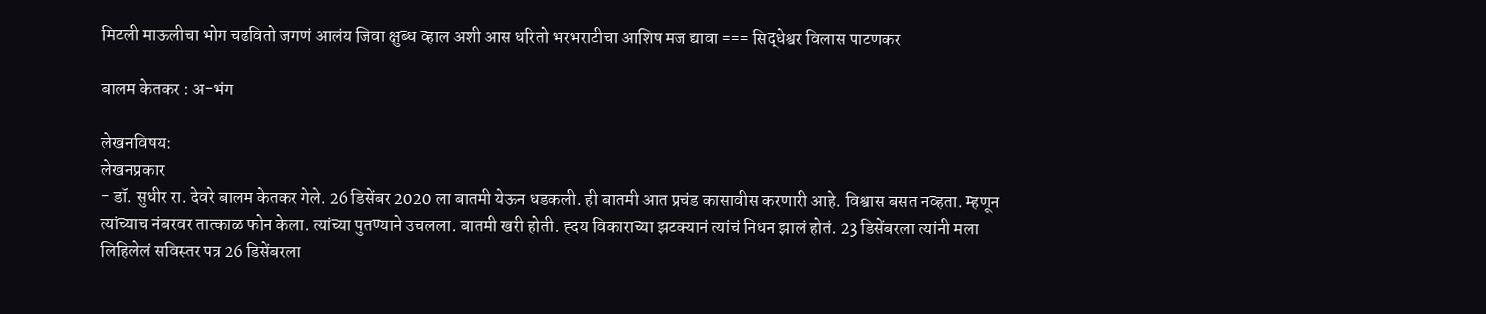मिटली माऊलीचा भोग चढवितो जगणं आलंय जिवा क्षुब्ध व्हाल अशी आस धरितो भरभराटीचा आशिष मज द्यावा === सिद्धेश्वर विलास पाटणकर

बालम केतकर : अ-भंग

लेखनविषय:
लेखनप्रकार
- डॉ. सुधीर रा. देवरे बालम केतकर गेले. 26 डिसेंबर 2020 ला बातमी येऊन धडकली. ही बातमी आत प्रचंड कासावीस करणारी आहे. विश्वास बसत नव्हता. म्हणून त्यांच्याच नंबरवर तात्काळ फोन केला. त्यांच्या पुतण्याने उचलला. बातमी खरी होती. ह्‍दय विकाराच्या झटक्यानं त्यांचं निधन झालं होतं. 23 डिसेंबरला त्यांनी मला लिहिलेलं सविस्तर पत्र 26 डिसेंबरला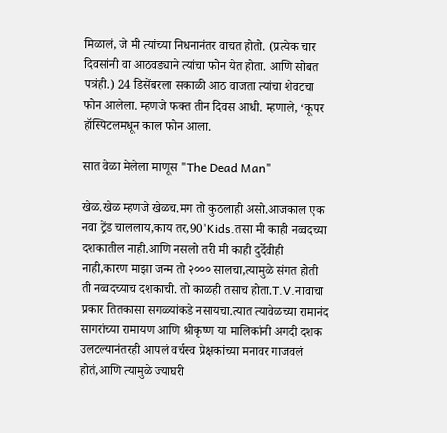मिळालं, जे मी त्यांच्या निधनानंतर वाचत होतो. (प्रत्येक चार दिवसांनी वा आठवड्याने त्यांचा फोन येत होता. आणि सोबत पत्रंही.) 24 डिसेंबरला सकाळी आठ वाजता त्यांचा शेवटचा फोन आलेला. म्हणजे फक्त तीन दिवस आधी. म्हणाले, ‘कूपर हॉस्पिटलमधून काल फोन आला.

सात वेळा मेलेला माणूस "The Dead Man"

खेळ.खेळ म्हणजे खेळच.मग तो कुठलाही असो.आजकाल एक नवा ट्रेंड चाललाय,काय तर,90'Kids.तसा मी काही नव्वदच्या दशकातील नाही.आणि नसलो तरी मी काही दुर्देवीही नाही,कारण माझा जन्म तो २००० सालचा,त्यामुळे संगत होती ती नव्वदच्याच दशकाची. तो काळही तसाच होता.T.V.नावाचा प्रकार तितकासा सगळ्यांकडे नसायचा.त्यात त्यावेळच्या रामानंद सागरांच्या रामायण आणि श्रीकृष्ण या मालिकांनी अगदी दशक उलटल्यानंतरही आपलं वर्चस्व प्रेक्षकांच्या मनावर गाजवलं होतं,आणि त्यामुळे ज्याघरी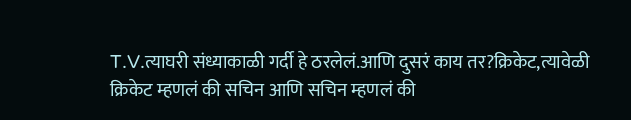T.V.त्याघरी संध्याकाळी गर्दी हे ठरलेलं.आणि दुसरं काय तर?क्रिकेट,त्यावेळी क्रिकेट म्हणलं की सचिन आणि सचिन म्हणलं की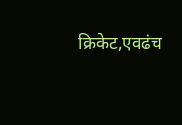क्रिकेट,एवढंच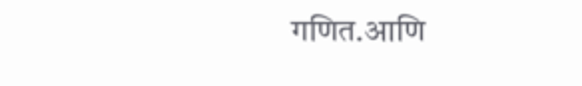गणित.आणि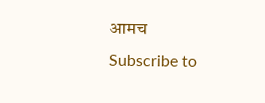आमच
Subscribe to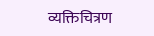व्यक्तिचित्रण